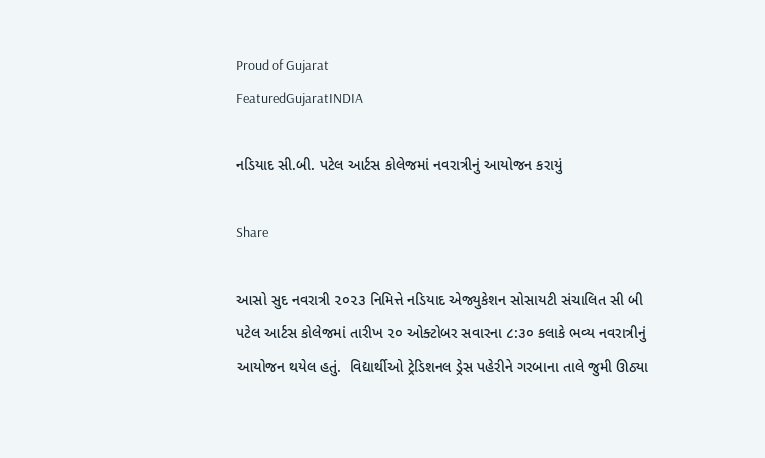Proud of Gujarat
FeaturedGujaratINDIA

નડિયાદ સી.બી. પટેલ આર્ટસ કોલેજમાં નવરાત્રીનું આયોજન કરાયું

Share

આસો સુદ નવરાત્રી ૨૦૨૩ નિમિત્તે નડિયાદ એજ્યુકેશન સોસાયટી સંચાલિત સી બી પટેલ આર્ટસ કોલેજમાં તારીખ ૨૦ ઓક્ટોબર સવારના ૮:૩૦ કલાકે ભવ્ય નવરાત્રીનું આયોજન થયેલ હતું.  વિદ્યાર્થીઓ ટ્રેડિશનલ ડ્રેસ પહેરીને ગરબાના તાલે જુમી ઊઠ્યા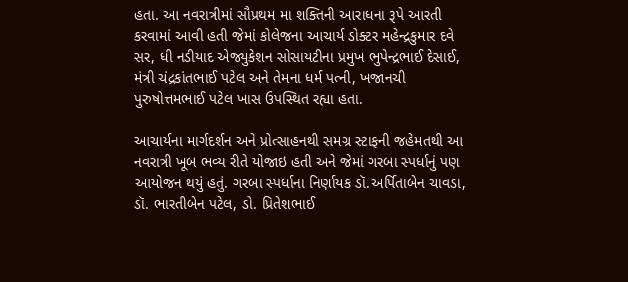હતા. આ નવરાત્રીમાં સૌપ્રથમ મા શક્તિની આરાધના રૂપે આરતી કરવામાં આવી હતી જેમાં કોલેજના આચાર્ય ડોક્ટર મહેન્દ્રકુમાર દવે સર, ધી નડીયાદ એજ્યુકેશન સોસાયટીના પ્રમુખ ભુપેન્દ્રભાઈ દેસાઈ, મંત્રી ચંદ્રકાંતભાઈ પટેલ અને તેમના ધર્મ પત્ની, ખજાનચી પુરુષોત્તમભાઈ પટેલ ખાસ ઉપસ્થિત રહ્યા હતા.

આચાર્યના માર્ગદર્શન અને પ્રોત્સાહનથી સમગ્ર સ્ટાફની જહેમતથી આ નવરાત્રી ખૂબ ભવ્ય રીતે યોજાઇ હતી અને જેમાં ગરબા સ્પર્ધાનું પણ આયોજન થયું હતું. ગરબા સ્પર્ધાના નિર્ણાયક ડૉ.અર્પિતાબેન ચાવડા, ડૉ. ભારતીબેન પટેલ, ડો. પ્રિતેશભાઈ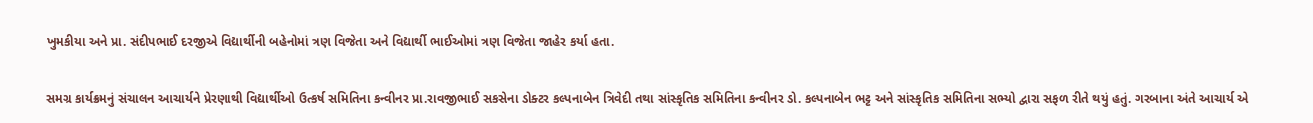ખુમકીયા અને પ્રા. સંદીપભાઈ દરજીએ વિદ્યાર્થીની બહેનોમાં ત્રણ વિજેતા અને વિદ્યાર્થી ભાઈઓમાં ત્રણ વિજેતા જાહેર કર્યા હતા.

સમગ્ર કાર્યક્રમનું સંચાલન આચાર્યને પ્રેરણાથી વિદ્યાર્થીઓ ઉત્કર્ષ સમિતિના કન્વીનર પ્રા.રાવજીભાઈ સકસેના ડોક્ટર કલ્પનાબેન ત્રિવેદી તથા સાંસ્કૃતિક સમિતિના કન્વીનર ડો. કલ્પનાબેન ભટ્ટ અને સાંસ્કૃતિક સમિતિના સભ્યો દ્વારા સફળ રીતે થયું હતું. ગરબાના અંતે આચાર્ય એ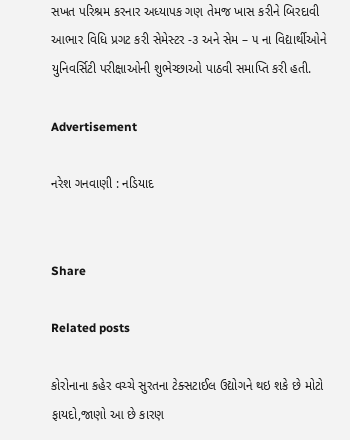સખત પરિશ્રમ કરનાર અધ્યાપક ગણ તેમજ ખાસ કરીને બિરદાવી આભાર વિધિ પ્રગટ કરી સેમેસ્ટર -૩ અને સેમ – ૫ ના વિદ્યાર્થીઓને યુનિવર્સિટી પરીક્ષાઓની શુભેચ્છાઓ પાઠવી સમાપ્તિ કરી હતી.

Advertisement

નરેશ ગનવાણી : નડિયાદ


Share

Related posts

કોરોનાના કહેર વચ્ચે સુરતના ટેક્સટાઈલ ઉદ્યોગને થઇ શકે છે મોટો ફાયદો,જાણો આ છે કારણ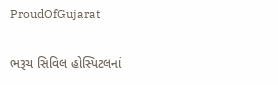ProudOfGujarat

ભરૂચ સિવિલ હોસ્પિટલનાં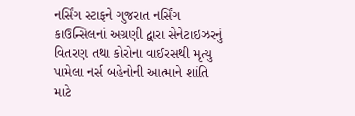નર્સિંગ સ્ટાફને ગુજરાત નર્સિંગ કાઉન્સિલનાં અગ્રણી દ્વારા સેનેટાઇઝરનું વિતરણ તથા કોરોના વાઈરસથી મૃત્યુ પામેલા નર્સ બહેનોની આત્માને શાંતિ માટે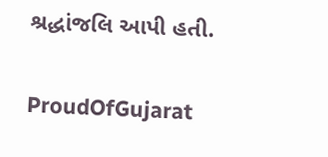શ્રદ્ધાંજલિ આપી હતી.

ProudOfGujarat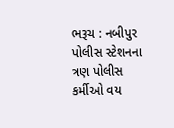ભરૂચ : નબીપુર પોલીસ સ્ટેશનના ત્રણ પોલીસ કર્મીઓ વય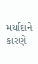મર્યાદાને કારણે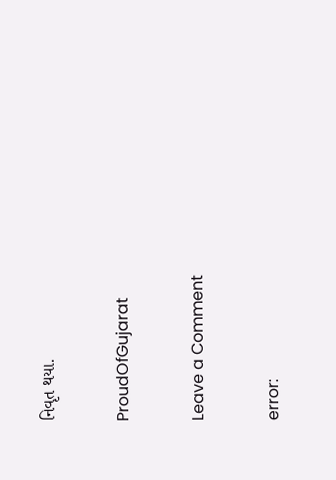નિવૃત થયા.

ProudOfGujarat

Leave a Comment

error: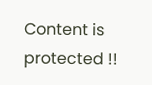Content is protected !!